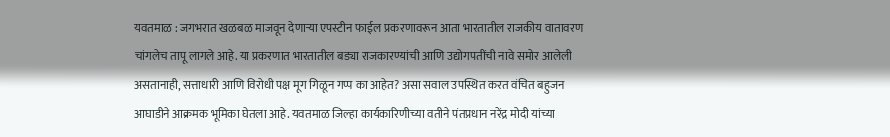यवतमाळ : जगभरात खळबळ माजवून देणाऱ्या एपस्टीन फाईल प्रकरणावरून आता भारतातील राजकीय वातावरण चांगलेच तापू लागले आहे. या प्रकरणात भारतातील बड्या राजकारण्यांची आणि उद्योगपतींची नावे समोर आलेली असतानाही, सत्ताधारी आणि विरोधी पक्ष मूग गिळून गप्प का आहेत? असा सवाल उपस्थित करत वंचित बहुजन आघाडीने आक्रमक भूमिका घेतला आहे. यवतमाळ जिल्हा कार्यकारिणीच्या वतीने पंतप्रधान नरेंद्र मोदी यांच्या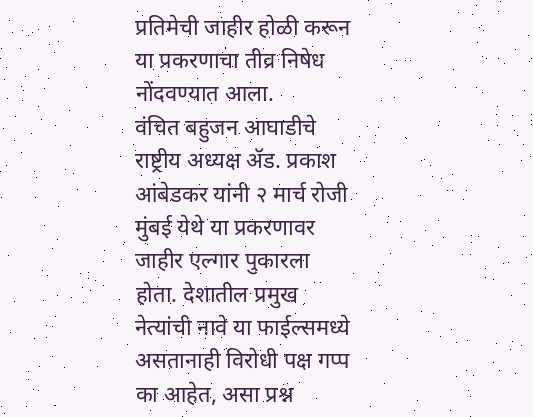प्रतिमेची जाहीर होळी करून या प्रकरणाचा तीव्र निषेध नोंदवण्यात आला.
वंचित बहुजन आघाडीचे राष्ट्रीय अध्यक्ष ॲड. प्रकाश आंबेडकर यांनी २ मार्च रोजी मुंबई येथे या प्रकरणावर जाहीर एल्गार पुकारला होता. देशातील प्रमुख नेत्यांची नावे या फाईल्समध्ये असतानाही विरोधी पक्ष गप्प का आहेत, असा प्रश्न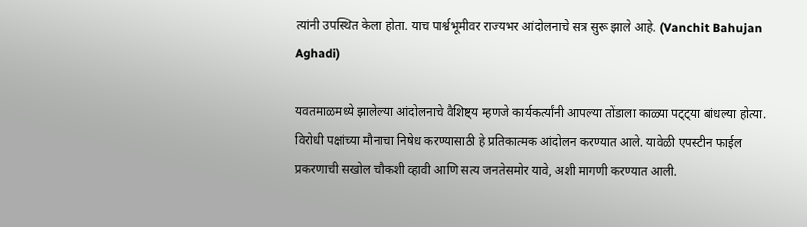त्यांनी उपस्थित केला होता. याच पार्श्वभूमीवर राज्यभर आंदोलनाचे सत्र सुरू झाले आहे. (Vanchit Bahujan Aghadi)

यवतमाळमध्ये झालेल्या आंदोलनाचे वैशिष्ट्य म्हणजे कार्यकर्त्यांनी आपल्या तोंडाला काळ्या पट्ट्या बांधल्या होत्या. विरोधी पक्षांच्या मौनाचा निषेध करण्यासाठी हे प्रतिकात्मक आंदोलन करण्यात आले. यावेळी एपस्टीन फाईल प्रकरणाची सखोल चौकशी व्हावी आणि सत्य जनतेसमोर यावे, अशी मागणी करण्यात आली.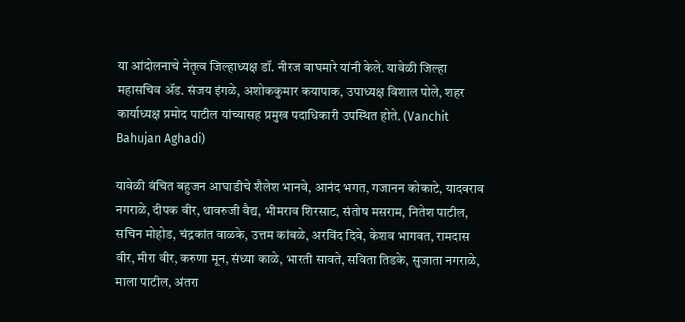या आंदोलनाचे नेतृत्व जिल्हाध्यक्ष डॉ. नीरज वाघमारे यांनी केले. यावेळी जिल्हा महासचिव ॲड. संजय इंगळे, अशोककुमार कयापाक, उपाध्यक्ष विशाल पोले, शहर कार्याध्यक्ष प्रमोद पाटील यांच्यासह प्रमुख पदाधिकारी उपस्थित होते. (Vanchit Bahujan Aghadi)

यावेळी वंचित बहुजन आघाडीचे शैलेश भानवे, आनंद भगत, गजानन कोकाटे, यादवराव नगराळे, दीपक वीर, थावरुजी वैद्य, भीमराव शिरसाट, संतोष मसराम, नितेश पाटील, सचिन मोहोड, चंद्रकांत वाळके, उत्तम कांबळे, अरविंद दिवे, केशव भागवत, रामदास वीर, मीरा वीर, करुणा मून, संध्या काळे, भारती सावते, सविता तिडके, सुजाता नगराळे, माला पाटील, अंतरा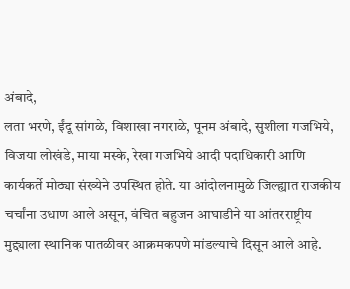अंबादे,
लता भरणे, ईंदू सांगळे, विशाखा नगराळे, पूनम अंबादे, सुशीला गजभिये, विजया लोखंडे, माया मस्के, रेखा गजभिये आदी पदाधिकारी आणि कार्यकर्ते मोठ्या संख्येने उपस्थित होते. या आंदोलनामुळे जिल्ह्यात राजकीय चर्चांना उधाण आले असून, वंचित बहुजन आघाडीने या आंतरराष्ट्रीय मुद्द्याला स्थानिक पातळीवर आक्रमकपणे मांडल्याचे दिसून आले आहे.